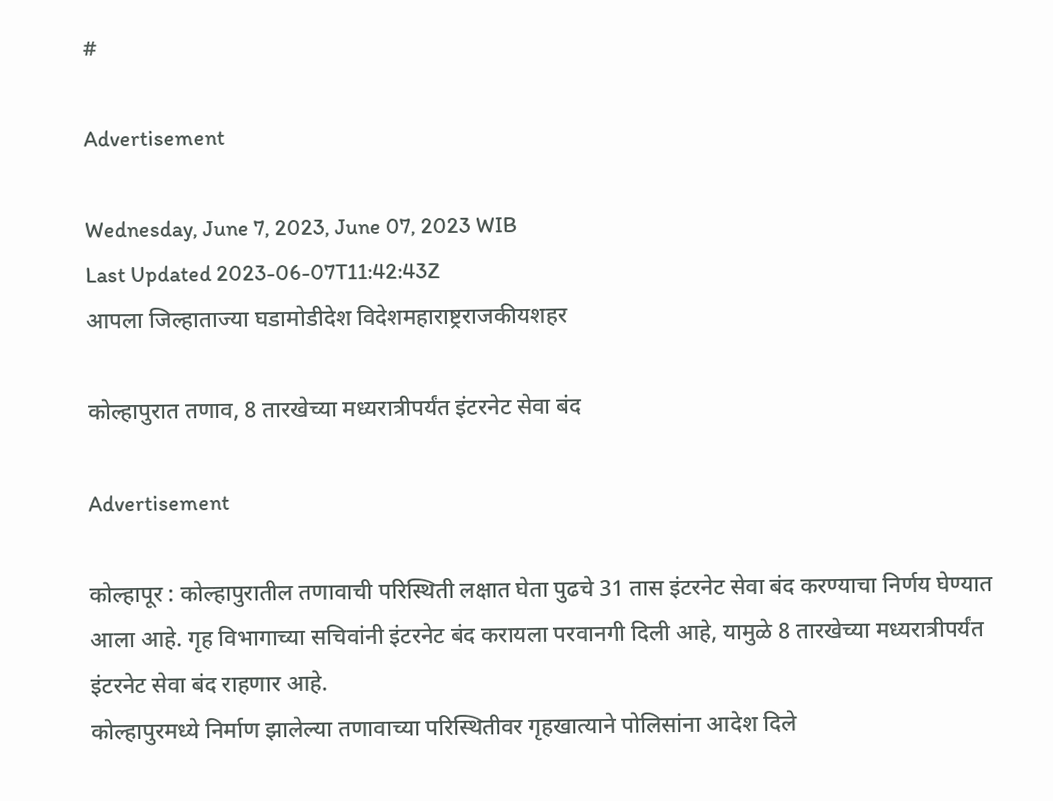#

Advertisement

Wednesday, June 7, 2023, June 07, 2023 WIB
Last Updated 2023-06-07T11:42:43Z
आपला जिल्हाताज्या घडामोडीदेश विदेशमहाराष्ट्रराजकीयशहर

कोल्हापुरात तणाव, 8 तारखेच्या मध्यरात्रीपर्यंत इंटरनेट सेवा बंद

Advertisement

कोल्हापूर : कोल्हापुरातील तणावाची परिस्थिती लक्षात घेता पुढचे 31 तास इंटरनेट सेवा बंद करण्याचा निर्णय घेण्यात आला आहे. गृह विभागाच्या सचिवांनी इंटरनेट बंद करायला परवानगी दिली आहे, यामुळे 8 तारखेच्या मध्यरात्रीपर्यंत इंटरनेट सेवा बंद राहणार आहे.
कोल्हापुरमध्ये निर्माण झालेल्या तणावाच्या परिस्थितीवर गृहखात्याने पोलिसांना आदेश दिले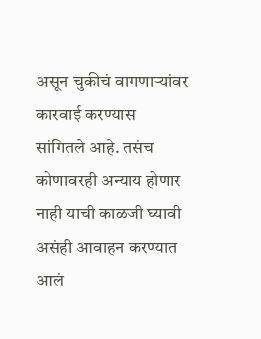असून चुकीचं वागणाऱ्यांवर कारवाई करण्यास सांगितले आहे. तसंच कोणावरही अन्याय होणार नाही याची काळजी घ्यावी असंही आवाहन करण्यात आलं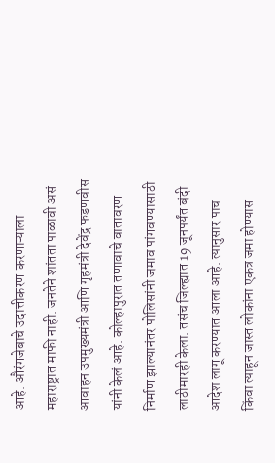आहे. औरंगजेबाचे उदात्तीकरण करणाऱ्याला महाराष्ट्रात माफी नाही. जनतेने शांतता पाळावी असं आवाहन उपमुख्यमंत्री आणि गृहमंत्री देवेंद्र फडणवीस यांनी केलं आहे. कोल्हापुरात तणावाचे वातावरण निर्माण झाल्यानंतर पोलिसांनी जमाव पांगवण्यासाठी लाठीमारही केला. तसंच जिल्ह्यात 19 जूनपर्यंत बंदी आदेश लागू करण्यात आला आहे. त्यानुसार पाच किंवा त्याहून जास्त लोकांना एकत्र जमा होण्यास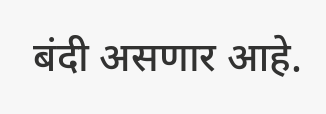बंदी असणार आहे.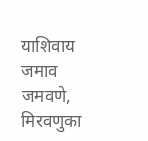याशिवाय जमाव जमवणे, मिरवणुका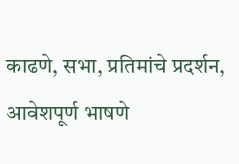काढणे, सभा, प्रतिमांचे प्रदर्शन, आवेशपूर्ण भाषणे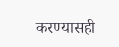करण्यासही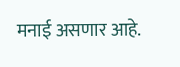मनाई असणार आहे.